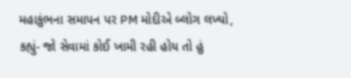મહાકુંભના સમાપન પર PM મોદીએ બ્લોગ લખ્યો, કહ્યું- જો સેવામાં કોઈ ખામી રહી હોય તો હું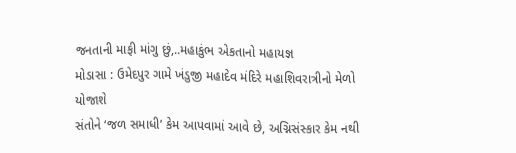જનતાની માફી માંગુ છું,..મહાકુંભ એકતાનો મહાયજ્ઞ
મોડાસા : ઉમેદપુર ગામે ખંડુજી મહાદેવ મંદિરે મહાશિવરાત્રીનો મેળો યોજાશે
સંતોને ‘જળ સમાધી’ કેમ આપવામાં આવે છે, અગ્નિસંસ્કાર કેમ નથી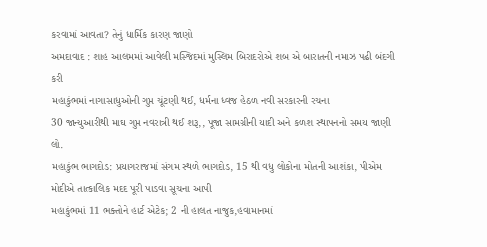કરવામાં આવતા? તેનું ધાર્મિક કારણ જાણો
અમદાવાદ : શાહ આલમમાં આવેલી મસ્જિદમાં મુસ્લિમ બિરાદરોએ શબ એ બારાતની નમાઝ પઢી બંદગી કરી
મહાકુંભમાં નાગાસાધુઓની ગુપ્ત ચૂંટણી થઈ, ધર્મના ધ્વજ હેઠળ નવી સરકારની રચના
30 જાન્યુઆરીથી માઘ ગુપ્ત નવરાત્રી થઈ શરૂ,, પૂજા સામગ્રીની યાદી અને કળશ સ્થાપનનો સમય જાણી લો.
મહાકુંભ ભાગદોડ: પ્રયાગરાજમાં સંગમ સ્થળે ભાગદોડ, 15 થી વધુ લોકોના મોતની આશંકા, પીએમ મોદીએ તાત્કાલિક મદદ પૂરી પાડવા સૂચના આપી
મહાકુંભમાં 11 ભક્તોને હાર્ટ એટેક; 2 ની હાલત નાજુક,હવામાનમાં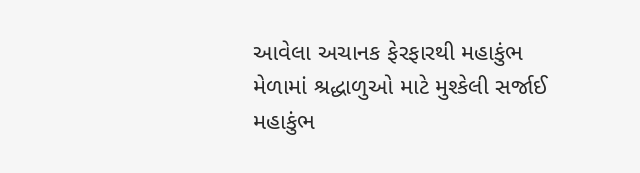આવેલા અચાનક ફેરફારથી મહાકુંભ મેળામાં શ્રદ્ધાળુઓ માટે મુશ્કેલી સર્જાઈ
મહાકુંભ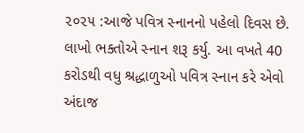૨૦૨૫ :આજે પવિત્ર સ્નાનનો પહેલો દિવસ છે. લાખો ભક્તોએ સ્નાન શરૂ કર્યુ. આ વખતે 40 કરોડથી વધુ શ્રદ્ધાળુઓ પવિત્ર સ્નાન કરે એવો અંદાજ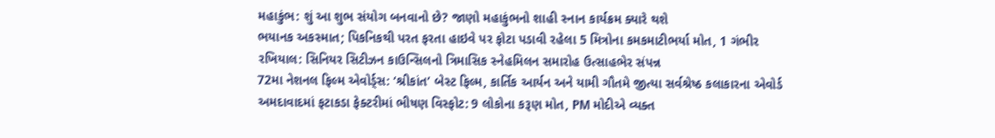મહાકુંભ: શું આ શુભ સંયોગ બનવાનો છે? જાણો મહાકુંભનો શાહી સ્નાન કાર્યક્રમ ક્યારે થશે
ભયાનક અકસ્માત; પિકનિકથી પરત ફરતા હાઇવે પર ફોટા પડાવી રહેલા 5 મિત્રોના કમકમાટીભર્યા મોત, 1 ગંભીર
રખિયાલ: સિનિયર સિટીઝન કાઉન્સિલનો ત્રિમાસિક સ્નેહમિલન સમારોહ ઉત્સાહભેર સંપન્ન
72મા નેશનલ ફિલ્મ એવોર્ડ્સ: ‘શ્રીકાંત’ બેસ્ટ ફિલ્મ, કાર્તિક આર્યન અને યામી ગૌતમે જીત્યા સર્વશ્રેષ્ઠ કલાકારના એવોર્ડ
અમદાવાદમાં ફટાકડા ફેક્ટરીમાં ભીષણ વિસ્ફોટ: 9 લોકોના કરૂણ મોત, PM મોદીએ વ્યક્ત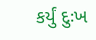કર્યું દુઃખ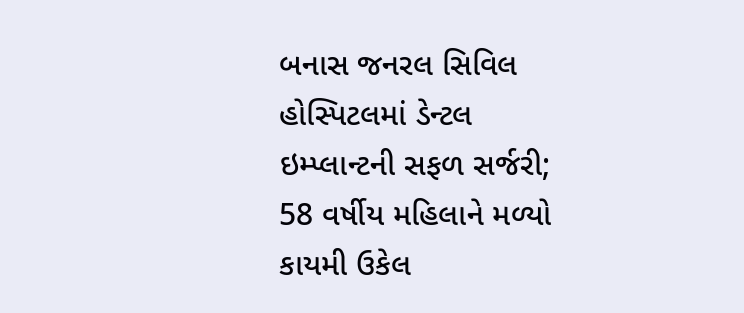બનાસ જનરલ સિવિલ હોસ્પિટલમાં ડેન્ટલ ઇમ્પ્લાન્ટની સફળ સર્જરી; 58 વર્ષીય મહિલાને મળ્યો કાયમી ઉકેલ